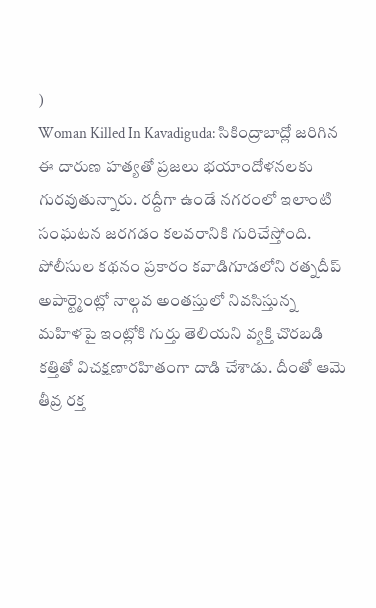)
Woman Killed In Kavadiguda: సికింద్రాబాద్లో జరిగిన ఈ దారుణ హత్యతో ప్రజలు భయాందోళనలకు గురవుతున్నారు. రద్దీగా ఉండే నగరంలో ఇలాంటి సంఘటన జరగడం కలవరానికి గురిచేస్తోంది. పోలీసుల కథనం ప్రకారం కవాడిగూడలోని రత్నదీప్ అపార్ట్మెంట్లో నాల్గవ అంతస్తులో నివసిస్తున్న మహిళపై ఇంట్లోకి గుర్తు తెలియని వ్యక్తి చొరబడి కత్తితో విచక్షణారహితంగా దాడి చేశాడు. దీంతో ఆమె తీవ్ర రక్త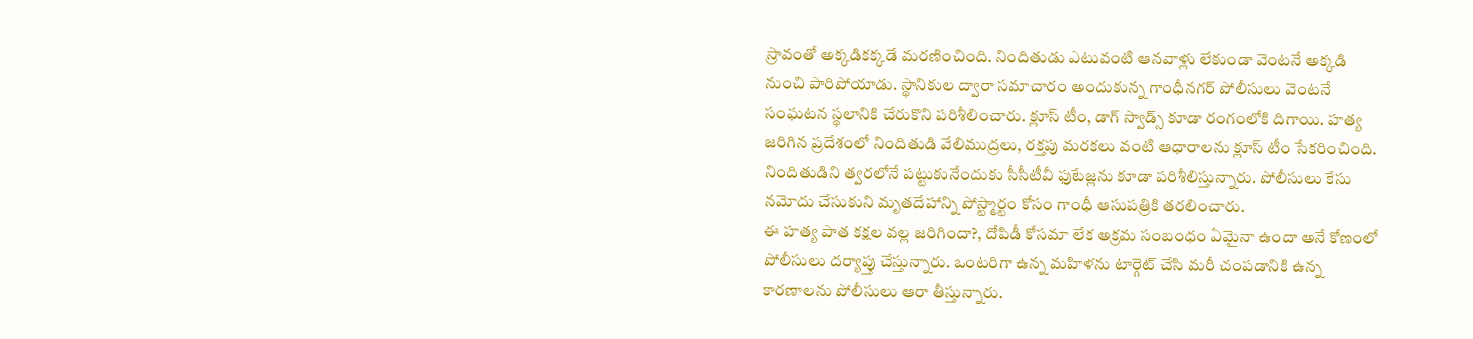స్రావంతో అక్కడికక్కడే మరణించింది. నిందితుడు ఎటువంటి ఆనవాళ్లు లేకుండా వెంటనే అక్కడి నుంచి పారిపోయాడు. స్థానికుల ద్వారా సమాచారం అందుకున్న గాంధీనగర్ పోలీసులు వెంటనే సంఘటన స్థలానికి చేరుకొని పరిశీలించారు. క్లూస్ టీం, డాగ్ స్వాడ్స్ కూడా రంగంలోకి దిగాయి. హత్య జరిగిన ప్రదేశంలో నిందితుడి వేలిముద్రలు, రక్తపు మరకలు వంటి ఆధారాలను క్లూస్ టీం సేకరించింది. నిందితుడిని త్వరలోనే పట్టుకునేందుకు సీసీటీవీ ఫుటేజ్లను కూడా పరిశీలిస్తున్నారు. పోలీసులు కేసు నమోదు చేసుకుని మృతదేహాన్ని పోస్ట్మార్టం కోసం గాంధీ ఆసుపత్రికి తరలించారు.
ఈ హత్య పాత కక్షల వల్ల జరిగిందా?, దోపిడీ కోసమా లేక అక్రమ సంబంధం ఏమైనా ఉందా అనే కోణంలో పోలీసులు దర్యాప్తు చేస్తున్నారు. ఒంటరిగా ఉన్న మహిళను టార్గెట్ చేసి మరీ చంపడానికి ఉన్న కారణాలను పోలీసులు ఆరా తీస్తున్నారు.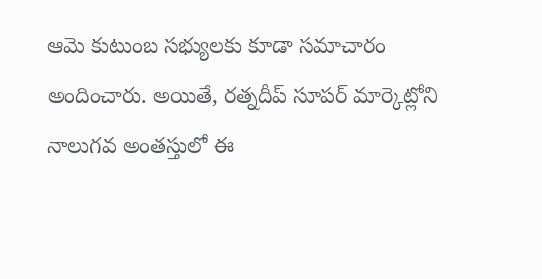ఆమె కుటుంబ సభ్యులకు కూడా సమాచారం అందించారు. అయితే, రత్నదీప్ సూపర్ మార్కెట్లోని నాలుగవ అంతస్తులో ఈ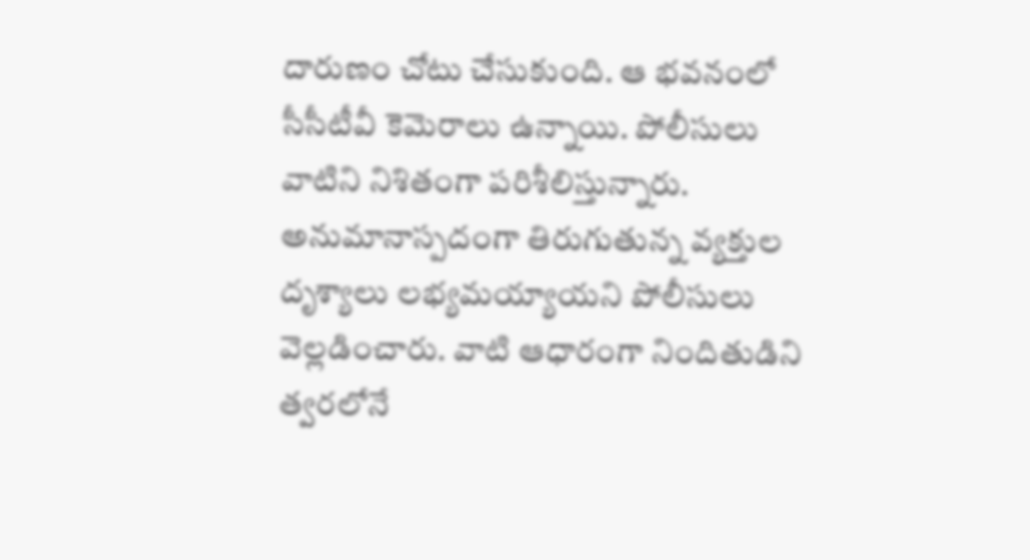దారుణం చోటు చేసుకుంది. ఆ భవనంలో సీసీటీవీ కెమెరాలు ఉన్నాయి. పోలీసులు వాటిని నిశితంగా పరిశీలిస్తున్నారు. అనుమానాస్పదంగా తిరుగుతున్న వ్యక్తుల దృశ్యాలు లభ్యమయ్యాయని పోలీసులు వెల్లడించారు. వాటి ఆధారంగా నిందితుడిని త్వరలోనే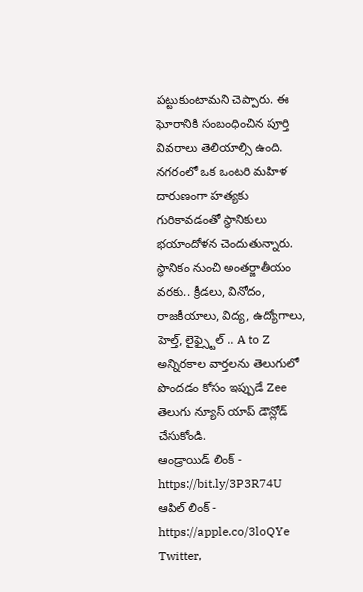పట్టుకుంటామని చెప్పారు. ఈ ఘోరానికి సంబంధించిన పూర్తి వివరాలు తెలియాల్సి ఉంది. నగరంలో ఒక ఒంటరి మహిళ దారుణంగా హత్యకు గురికావడంతో స్థానికులు భయాందోళన చెందుతున్నారు.
స్థానికం నుంచి అంతర్జాతీయం వరకు.. క్రీడలు, వినోదం, రాజకీయాలు, విద్య, ఉద్యోగాలు, హెల్త్, లైఫ్స్టైల్ .. A to Z అన్నిరకాల వార్తలను తెలుగులో పొందడం కోసం ఇప్పుడే Zee తెలుగు న్యూస్ యాప్ డౌన్లోడ్ చేసుకోండి.
ఆండ్రాయిడ్ లింక్ - https://bit.ly/3P3R74U
ఆపిల్ లింక్ - https://apple.co/3loQYe
Twitter,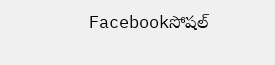Facebookసోషల్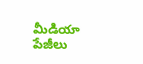మీడియా పేజీలు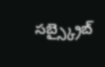సబ్స్క్రైబ్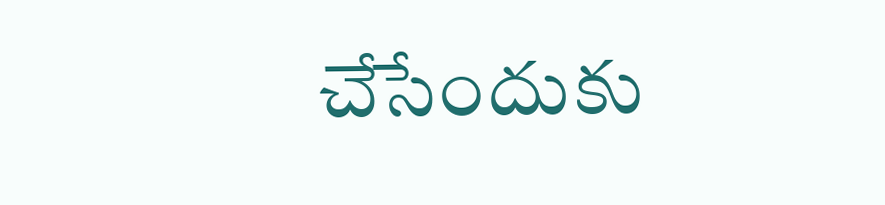చేసేందుకు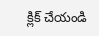క్లిక్ చేయండి